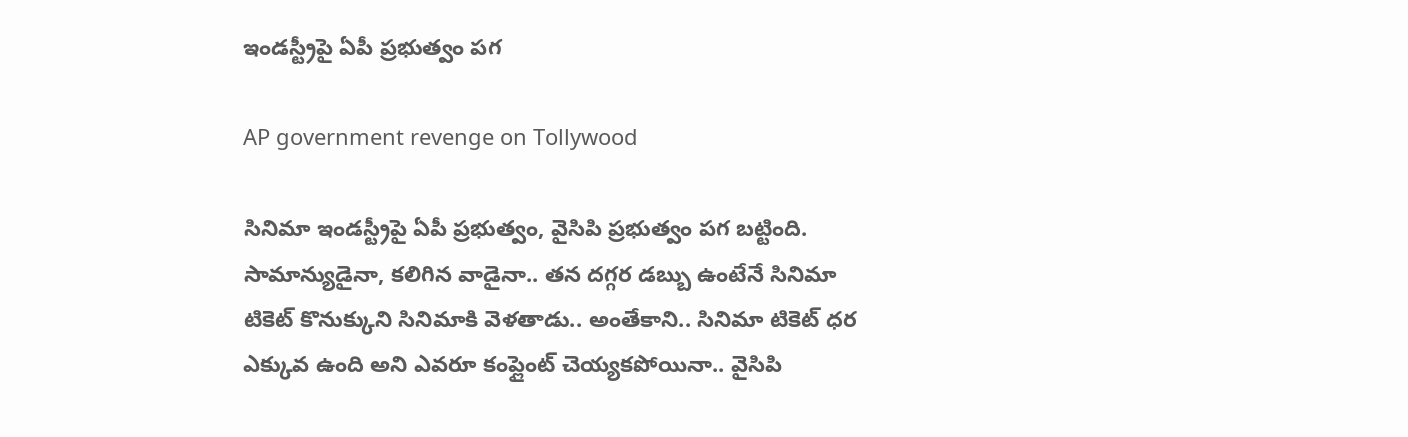ఇండస్ట్రీపై ఏపీ ప్రభుత్వం పగ

AP government revenge on Tollywood

సినిమా ఇండస్ట్రీపై ఏపీ ప్రభుత్వం, వైసిపి ప్రభుత్వం పగ బట్టింది. సామాన్యుడైనా, కలిగిన వాడైనా.. తన దగ్గర డబ్బు ఉంటేనే సినిమా టికెట్ కొనుక్కుని సినిమాకి వెళతాడు.. అంతేకాని.. సినిమా టికెట్ ధర ఎక్కువ ఉంది అని ఎవరూ కంప్లైంట్ చెయ్యకపోయినా.. వైసిపి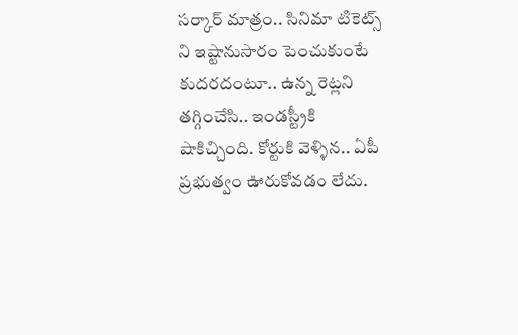సర్కార్ మాత్రం.. సినిమా టికెట్స్ ని ఇష్టానుసారం పెంచుకుంటే కుదరదంటూ.. ఉన్న రెట్లని తగ్గించేసి.. ఇండస్ట్రీకి షాకిచ్చింది. కోర్టుకి వెళ్ళిన.. ఏపీ ప్రభుత్వం ఊరుకోవడం లేదు.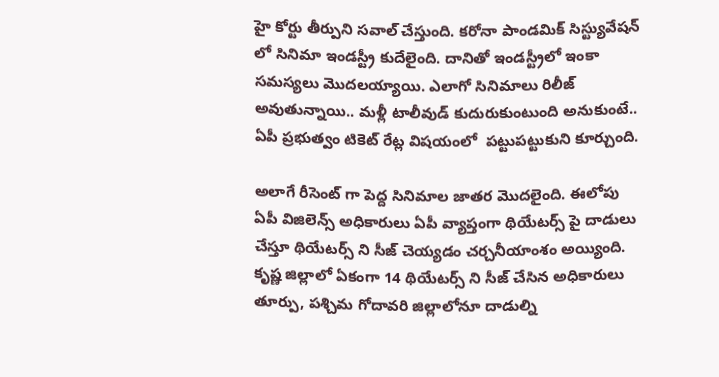హై కోర్టు తీర్పుని సవాల్ చేస్తుంది. కరోనా పాండమిక్ సిస్ట్యువేషన్ లో సినిమా ఇండస్ట్రీ కుదేలైంది. దానితో ఇండస్ట్రీలో ఇంకా సమస్యలు మొదలయ్యాయి. ఎలాగో సినిమాలు రిలీజ్ అవుతున్నాయి.. మళ్లీ టాలీవుడ్ కుదురుకుంటుంది అనుకుంటే.. ఏపీ ప్రభుత్వం టికెట్ రేట్ల విషయంలో  పట్టుపట్టుకుని కూర్చుంది.

అలాగే రీసెంట్ గా పెద్ద సినిమాల జాతర మొదలైంది. ఈలోపు ఏపీ విజిలెన్స్ అధికారులు ఏపీ వ్యాప్తంగా థియేటర్స్ పై దాడులు చేస్తూ థియేటర్స్ ని సీజ్ చెయ్యడం చర్చనీయాంశం అయ్యింది. కృష్ణ జిల్లాలో ఏకంగా 14 థియేటర్స్ ని సీజ్ చేసిన అధికారులు తూర్పు, పశ్చిమ గోదావరి జిల్లాలోనూ దాడుల్ని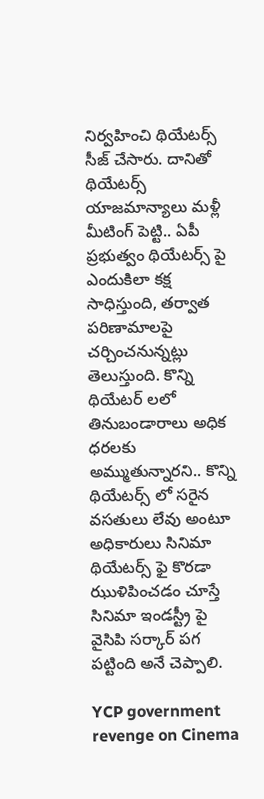నిర్వహించి థియేటర్స్ సీజ్ చేసారు. దానితో థియేటర్స్ యాజమాన్యాలు మళ్లీ మీటింగ్ పెట్టి.. ఏపీ ప్రభుత్వం థియేటర్స్ పై ఎందుకిలా కక్ష సాధిస్తుంది, తర్వాత పరిణామాలపై చర్చించనున్నట్లు తెలుస్తుంది. కొన్ని థియేటర్ లలో తినుబండారాలు అధిక ధరలకు అమ్ముతున్నారని.. కొన్ని థియేటర్స్ లో సరైన వసతులు లేవు అంటూ అధికారులు సినిమా థియేటర్స్ ఫై కొరడా ఝుళిపించడం చూస్తే సినిమా ఇండస్ట్రీ పై వైసిపి సర్కార్ పగ పట్టింది అనే చెప్పాలి.

YCP government revenge on Cinema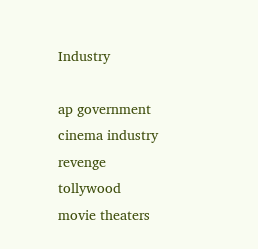Industry

ap government
cinema industry
revenge
tollywood
movie theaters